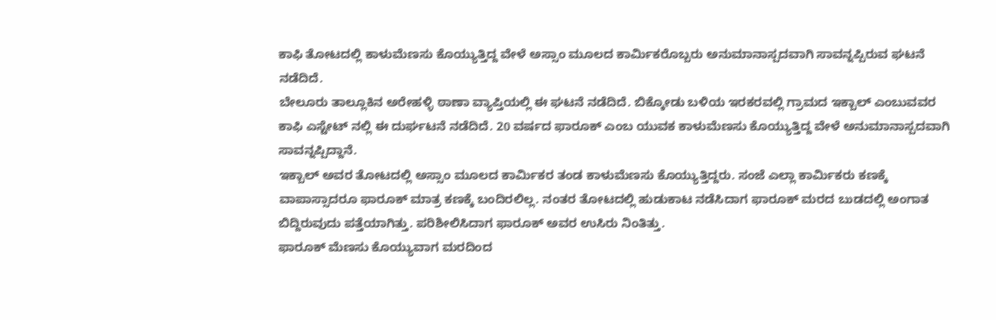ಕಾಫಿ ತೋಟದಲ್ಲಿ ಕಾಳುಮೆಣಸು ಕೊಯ್ಯುತ್ತಿದ್ದ ವೇಳೆ ಅಸ್ಸಾಂ ಮೂಲದ ಕಾರ್ಮಿಕರೊಬ್ಬರು ಅನುಮಾನಾಸ್ಪದವಾಗಿ ಸಾವನ್ನಪ್ಪಿರುವ ಘಟನೆ ನಡೆದಿದೆ.
ಬೇಲೂರು ತಾಲ್ಲೂಕಿನ ಅರೇಹಳ್ಳಿ ಠಾಣಾ ವ್ಯಾಪ್ತಿಯಲ್ಲಿ ಈ ಘಟನೆ ನಡೆದಿದೆ. ಬಿಕ್ಕೋಡು ಬಳಿಯ ಇರಕರವಲ್ಲಿ ಗ್ರಾಮದ ಇಕ್ಬಾಲ್ ಎಂಬುವವರ ಕಾಫಿ ಎಸ್ಟೇಟ್ ನಲ್ಲಿ ಈ ದುರ್ಘಟನೆ ನಡೆದಿದೆ. 20 ವರ್ಷದ ಫಾರೂಕ್ ಎಂಬ ಯುವಕ ಕಾಳುಮೆಣಸು ಕೊಯ್ಯುತ್ತಿದ್ದ ವೇಳೆ ಅನುಮಾನಾಸ್ಪದವಾಗಿ ಸಾವನ್ನಪ್ಪಿದ್ದಾನೆ.
ಇಕ್ಬಾಲ್ ಅವರ ತೋಟದಲ್ಲಿ ಅಸ್ಸಾಂ ಮೂಲದ ಕಾರ್ಮಿಕರ ತಂಡ ಕಾಳುಮೆಣಸು ಕೊಯ್ಯುತ್ತಿದ್ದರು. ಸಂಜೆ ಎಲ್ಲಾ ಕಾರ್ಮಿಕರು ಕಣಕ್ಕೆ ವಾಪಾಸ್ಸಾದರೂ ಫಾರೂಕ್ ಮಾತ್ರ ಕಣಕ್ಕೆ ಬಂದಿರಲಿಲ್ಲ. ನಂತರ ತೋಟದಲ್ಲಿ ಹುಡುಕಾಟ ನಡೆಸಿದಾಗ ಫಾರೂಕ್ ಮರದ ಬುಡದಲ್ಲಿ ಅಂಗಾತ ಬಿದ್ದಿರುವುದು ಪತ್ತೆಯಾಗಿತ್ತು. ಪರಿಶೀಲಿಸಿದಾಗ ಫಾರೂಕ್ ಅವರ ಉಸಿರು ನಿಂತಿತ್ತು.
ಫಾರೂಕ್ ಮೆಣಸು ಕೊಯ್ಯುವಾಗ ಮರದಿಂದ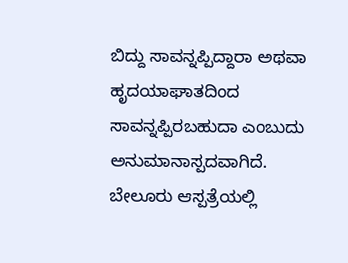ಬಿದ್ದು ಸಾವನ್ನಪ್ಪಿದ್ದಾರಾ ಅಥವಾ ಹೃದಯಾಘಾತದಿಂದ ಸಾವನ್ನಪ್ಪಿರಬಹುದಾ ಎಂಬುದು ಅನುಮಾನಾಸ್ಪದವಾಗಿದೆ.
ಬೇಲೂರು ಆಸ್ಪತ್ರೆಯಲ್ಲಿ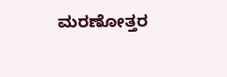ಮರಣೋತ್ತರ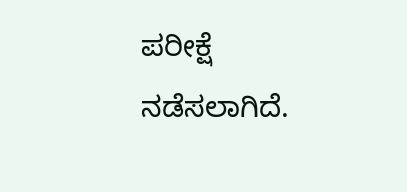ಪರೀಕ್ಷೆ ನಡೆಸಲಾಗಿದೆ.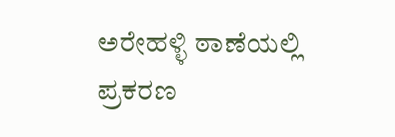ಅರೇಹಳ್ಳಿ ಠಾಣೆಯಲ್ಲಿ ಪ್ರಕರಣ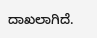ದಾಖಲಾಗಿದೆ.